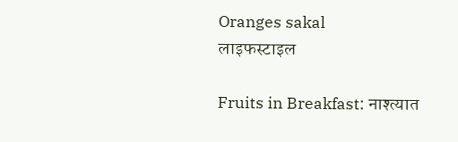Oranges sakal
लाइफस्टाइल

Fruits in Breakfast: नाश्त्यात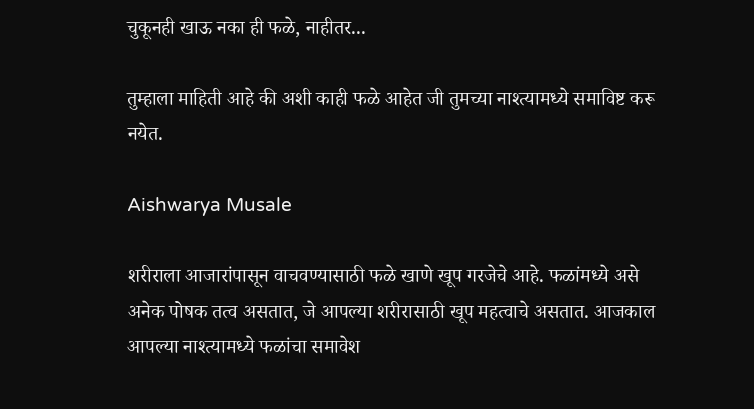चुकूनही खाऊ नका ही फळे, नाहीतर...

तुम्हाला माहिती आहे की अशी काही फळे आहेत जी तुमच्या नाश्त्यामध्ये समाविष्ट करू नयेत.

Aishwarya Musale

शरीराला आजारांपासून वाचवण्यासाठी फळे खाणे खूप गरजेचे आहे. फळांमध्ये असे अनेक पोषक तत्व असतात, जे आपल्या शरीरासाठी खूप महत्वाचे असतात. आजकाल आपल्या नाश्त्यामध्ये फळांचा समावेश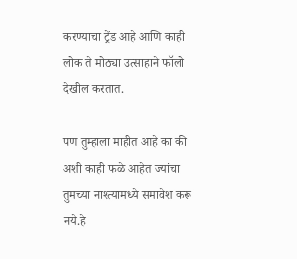करण्याचा ट्रेंड आहे आणि काही लोक ते मोठ्या उत्साहाने फॉलो देखील करतात.

पण तुम्हाला माहीत आहे का की अशी काही फळे आहेत ज्यांचा तुमच्या नाश्त्यामध्ये समावेश करू नये.हे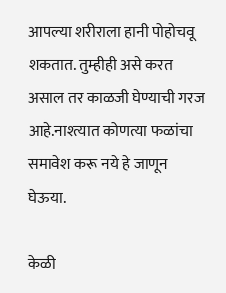आपल्या शरीराला हानी पोहोचवू शकतात. तुम्हीही असे करत असाल तर काळजी घेण्याची गरज आहे.नाश्त्यात कोणत्या फळांचा समावेश करू नये हे जाणून घेऊया.

केळी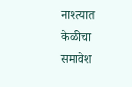नाश्त्यात केळीचा समावेश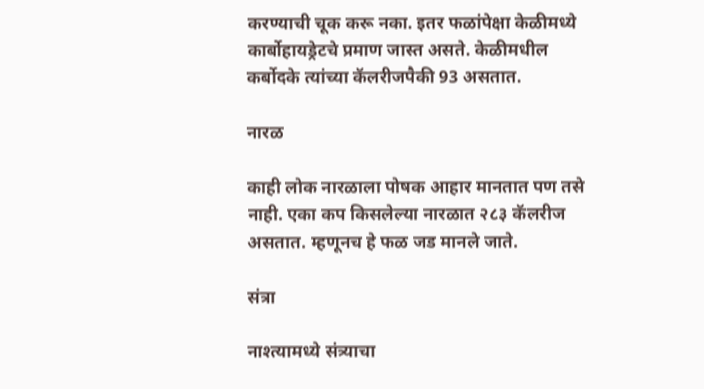करण्याची चूक करू नका. इतर फळांपेक्षा केळीमध्ये कार्बोहायड्रेटचे प्रमाण जास्त असते. केळीमधील कर्बोदके त्यांच्या कॅलरीजपैकी 93 असतात.

नारळ

काही लोक नारळाला पोषक आहार मानतात पण तसे नाही. एका कप किसलेल्या नारळात २८३ कॅलरीज असतात. म्हणूनच हे फळ जड मानले जाते.

संत्रा

नाश्त्यामध्ये संत्र्याचा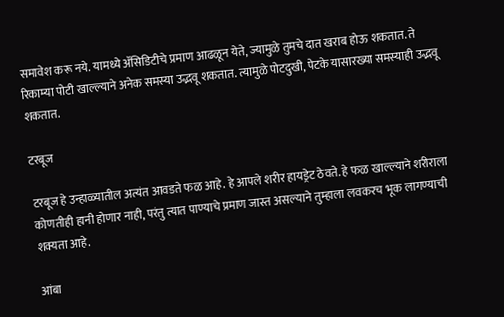समावेश करू नये. यामध्ये ॲसिडिटीचे प्रमाण आढळून येते, ज्यामुळे तुमचे दात खराब होऊ शकतात. ते रिकाम्या पोटी खाल्ल्याने अनेक समस्या उद्भवू शकतात. त्यामुळे पोटदुखी, पेटके यासारख्या समस्याही उद्भवू शकतात.

टरबूज

टरबूज हे उन्हाळ्यातील अत्यंत आवडते फळ आहे. हे आपले शरीर हायड्रेट ठेवते. हे फळ खाल्ल्याने शरीराला कोणतीही हानी होणार नाही, परंतु त्यात पाण्याचे प्रमाण जास्त असल्याने तुम्हाला लवकरच भूक लागण्याची शक्यता आहे.

आंबा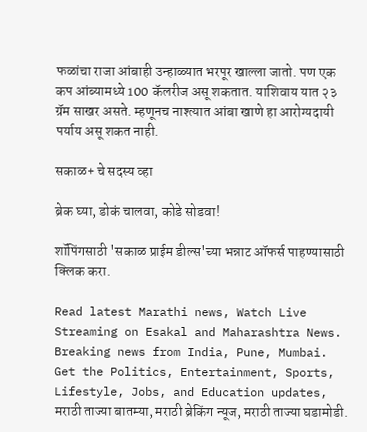फळांचा राजा आंबाही उन्हाळ्यात भरपूर खाल्ला जातो. पण एक कप आंब्यामध्ये 100 कॅलरीज असू शकतात. याशिवाय यात २३ ग्रॅम साखर असते. म्हणूनच नाश्त्यात आंबा खाणे हा आरोग्यदायी पर्याय असू शकत नाही.

सकाळ+ चे सदस्य व्हा

ब्रेक घ्या, डोकं चालवा, कोडे सोडवा!

शॉपिंगसाठी 'सकाळ प्राईम डील्स'च्या भन्नाट ऑफर्स पाहण्यासाठी क्लिक करा.

Read latest Marathi news, Watch Live Streaming on Esakal and Maharashtra News. Breaking news from India, Pune, Mumbai. Get the Politics, Entertainment, Sports, Lifestyle, Jobs, and Education updates, मराठी ताज्या बातम्या, मराठी ब्रेकिंग न्यूज, मराठी ताज्या घडामोडी.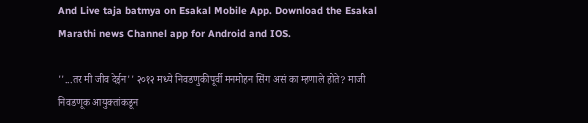And Live taja batmya on Esakal Mobile App. Download the Esakal Marathi news Channel app for Android and IOS.

''...तर मी जीव देईन'' २०१२ मध्ये निवडणुकीपूर्वी मनमोहन सिंग असं का म्हणाले होते? माजी निवडणूक आयुक्तांकडून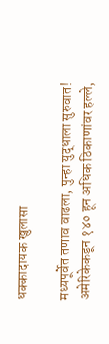धक्कादायक खुलासा

मध्यपूर्वेत तणाव वाढला, पुन्हा युद्धाला सुरुवात! अमेरिकेकडून १४० हून अधिक ठिकाणांवर हल्ले,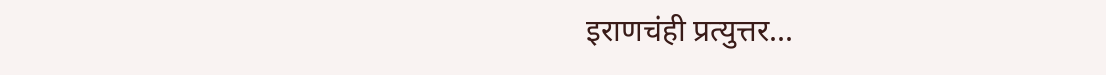इराणचंही प्रत्युत्तर...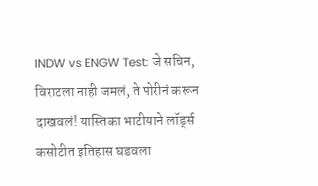INDW vs ENGW Test: जे सचिन, विराटला नाही जमलं, ते पोरीनं करून दाखवलं! यास्तिका भाटीयाने लॉर्ड्स कसोटीत इतिहास घडवला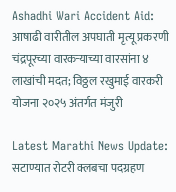Ashadhi Wari Accident Aid: आषाढी वारीतील अपघाती मृत्यू प्रकरणी चंद्रपूरच्या वारकऱ्याच्या वारसांना ४ लाखांची मदत; विठ्ठल रखुमाई वारकरी योजना २०२५ अंतर्गत मंजुरी

Latest Marathi News Update: सटाण्यात रोटरी क्लबचा पदग्रहण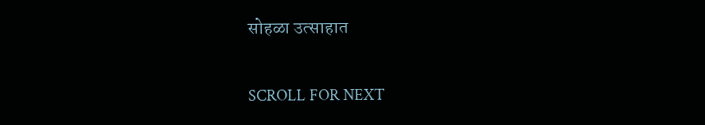सोहळा उत्साहात

SCROLL FOR NEXT